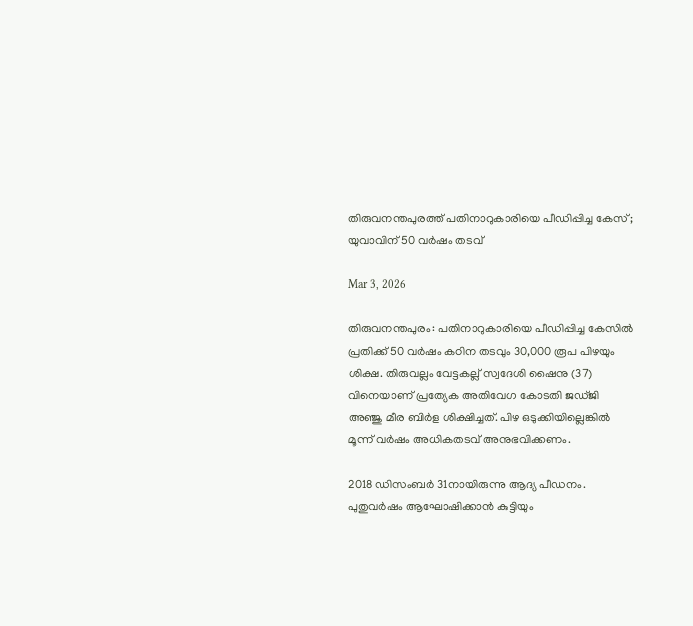തിരുവനന്തപുരത്ത് പതിനാറുകാരിയെ പീഡിപ്പിച്ച കേസ്; യുവാവിന് 50 വര്‍ഷം തടവ്

Mar 3, 2026

തിരുവനന്തപുരം: പതിനാറുകാരിയെ പീഡിപ്പിച്ച കേസില്‍ പ്രതിക്ക് 50 വര്‍ഷം കഠിന തടവും 30,000 രൂപ പിഴയും ശിക്ഷ. തിരുവല്ലം വേട്ടകല്ല് സ്വദേശി ഷൈനു (37) വിനെയാണ് പ്രത്യേക അതിവേഗ കോടതി ജഡ്ജി അഞ്ജു മീര ബിര്‍ള ശിക്ഷിച്ചത്. പിഴ ഒടുക്കിയില്ലെങ്കില്‍ മൂന്ന് വര്‍ഷം അധികതടവ് അനുഭവിക്കണം.

2018 ഡിസംബര്‍ 31നായിരുന്നു ആദ്യ പീഡനം. പുതുവര്‍ഷം ആഘോഷിക്കാന്‍ കുട്ടിയും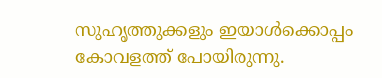സുഹൃത്തുക്കളും ഇയാള്‍ക്കൊപ്പം കോവളത്ത് പോയിരുന്നു.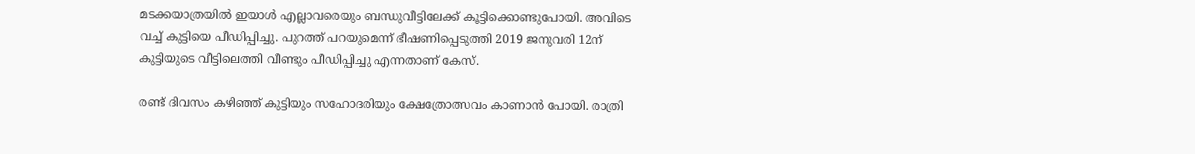മടക്കയാത്രയില്‍ ഇയാള്‍ എല്ലാവരെയും ബന്ധുവീട്ടിലേക്ക് കൂട്ടിക്കൊണ്ടുപോയി. അവിടെ വച്ച് കുട്ടിയെ പീഡിപ്പിച്ചു. പുറത്ത് പറയുമെന്ന് ഭീഷണിപ്പെടുത്തി 2019 ജനുവരി 12ന് കുട്ടിയുടെ വീട്ടിലെത്തി വീണ്ടും പീഡിപ്പിച്ചു എന്നതാണ് കേസ്.

രണ്ട് ദിവസം കഴിഞ്ഞ് കുട്ടിയും സഹോദരിയും ക്ഷേത്രോത്സവം കാണാന്‍ പോയി. രാത്രി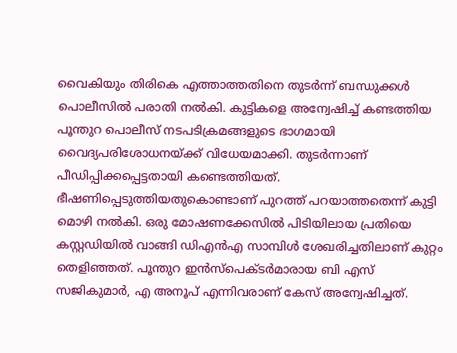വൈകിയും തിരികെ എത്താത്തതിനെ തുടര്‍ന്ന് ബന്ധുക്കള്‍ പൊലീസില്‍ പരാതി നല്‍കി. കുട്ടികളെ അന്വേഷിച്ച് കണ്ടത്തിയ പൂന്തുറ പൊലീസ് നടപടിക്രമങ്ങളുടെ ഭാഗമായി വൈദ്യപരിശോധനയ്ക്ക് വിധേയമാക്കി. തുടര്‍ന്നാണ് പീഡിപ്പിക്കപ്പെട്ടതായി കണ്ടെത്തിയത്. ഭീഷണിപ്പെടുത്തിയതുകൊണ്ടാണ് പുറത്ത് പറയാത്തതെന്ന് കുട്ടി മൊഴി നല്‍കി. ഒരു മോഷണക്കേസില്‍ പിടിയിലായ പ്രതിയെ കസ്റ്റഡിയില്‍ വാങ്ങി ഡിഎന്‍എ സാമ്പിള്‍ ശേഖരിച്ചതിലാണ് കുറ്റം തെളിഞ്ഞത്. പൂന്തുറ ഇന്‍സ്പെക്ടര്‍മാരായ ബി എസ് സജികുമാര്‍, എ അനൂപ് എന്നിവരാണ് കേസ് അന്വേഷിച്ചത്.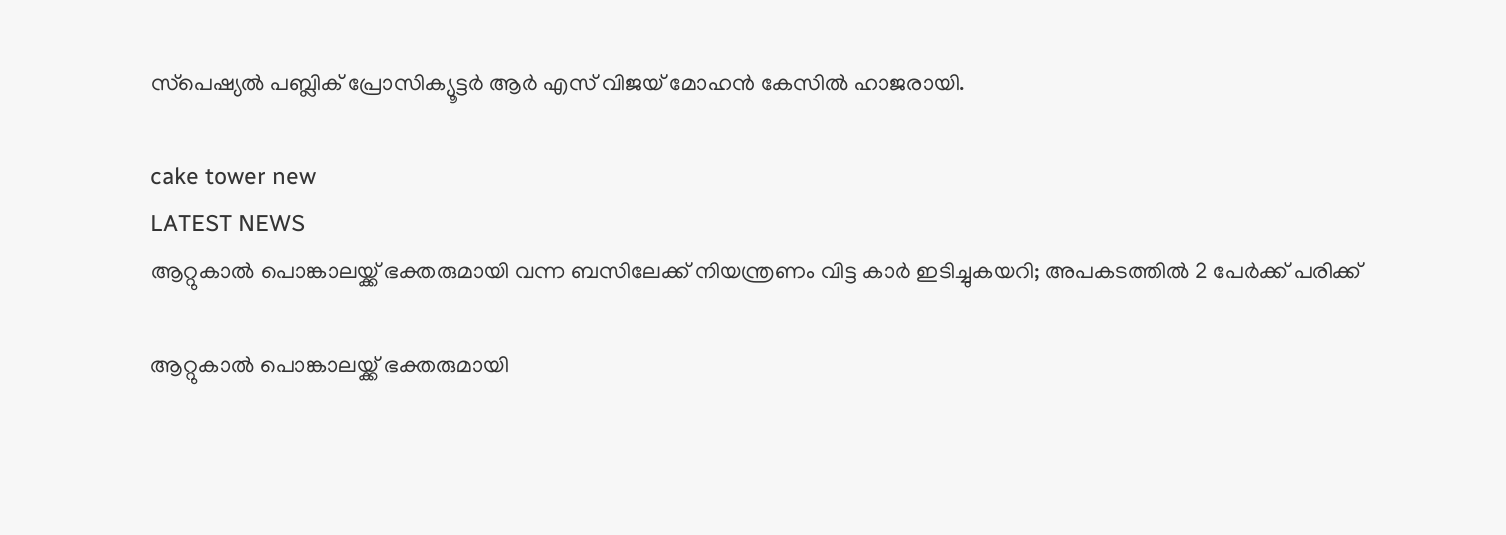സ്‌പെഷ്യല്‍ പബ്ലിക് പ്രോസിക്യൂട്ടര്‍ ആര്‍ എസ് വിജയ് മോഹന്‍ കേസില്‍ ഹാജരായി.

cake tower new
LATEST NEWS
ആറ്റുകാൽ പൊങ്കാലയ്ക്ക് ഭക്തരുമായി വന്ന ബസിലേക്ക് നിയന്ത്രണം വിട്ട കാർ ഇടിച്ചുകയറി; അപകടത്തിൽ 2 പേർക്ക് പരിക്ക്

ആറ്റുകാൽ പൊങ്കാലയ്ക്ക് ഭക്തരുമായി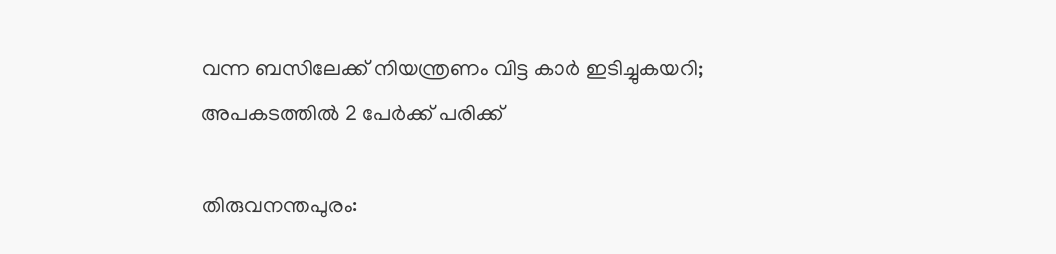വന്ന ബസിലേക്ക് നിയന്ത്രണം വിട്ട കാർ ഇടിച്ചുകയറി; അപകടത്തിൽ 2 പേർക്ക് പരിക്ക്

തിരുവനന്തപുരം: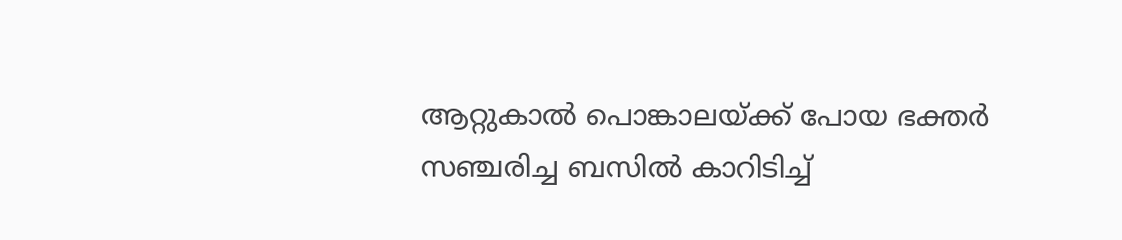ആറ്റുകാൽ പൊങ്കാലയ്ക്ക് പോയ ഭക്തർ സഞ്ചരിച്ച ബസിൽ കാറിടിച്ച്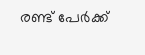രണ്ട് പേർക്ക്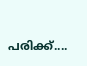പരിക്ക്....